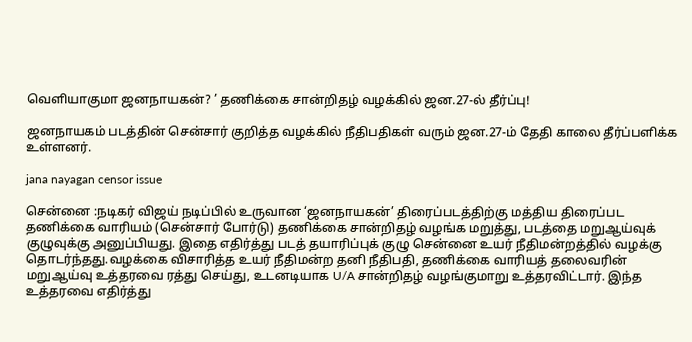வெளியாகுமா ஜனநாயகன்? ’ தணிக்கை சான்றிதழ் வழக்கில் ஜன.27-ல் தீர்ப்பு!

ஜனநாயகம் படத்தின் சென்சார் குறித்த வழக்கில் நீதிபதிகள் வரும் ஜன.27-ம் தேதி காலை தீர்ப்பளிக்க உள்ளனர்.

jana nayagan censor issue

சென்னை :நடிகர் விஜய் நடிப்பில் உருவான ‘ஜனநாயகன்’ திரைப்படத்திற்கு மத்திய திரைப்பட தணிக்கை வாரியம் (சென்சார் போர்டு) தணிக்கை சான்றிதழ் வழங்க மறுத்து, படத்தை மறுஆய்வுக் குழுவுக்கு அனுப்பியது. இதை எதிர்த்து படத் தயாரிப்புக் குழு சென்னை உயர் நீதிமன்றத்தில் வழக்கு தொடர்ந்தது.வழக்கை விசாரித்த உயர் நீதிமன்ற தனி நீதிபதி, தணிக்கை வாரியத் தலைவரின் மறுஆய்வு உத்தரவை ரத்து செய்து, உடனடியாக U/A சான்றிதழ் வழங்குமாறு உத்தரவிட்டார். இந்த உத்தரவை எதிர்த்து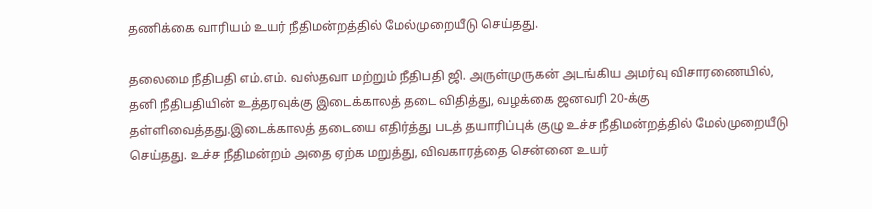தணிக்கை வாரியம் உயர் நீதிமன்றத்தில் மேல்முறையீடு செய்தது.

தலைமை நீதிபதி எம்.எம். வஸ்தவா மற்றும் நீதிபதி ஜி. அருள்முருகன் அடங்கிய அமர்வு விசாரணையில், தனி நீதிபதியின் உத்தரவுக்கு இடைக்காலத் தடை விதித்து, வழக்கை ஜனவரி 20-க்கு தள்ளிவைத்தது.இடைக்காலத் தடையை எதிர்த்து படத் தயாரிப்புக் குழு உச்ச நீதிமன்றத்தில் மேல்முறையீடு செய்தது. உச்ச நீதிமன்றம் அதை ஏற்க மறுத்து, விவகாரத்தை சென்னை உயர்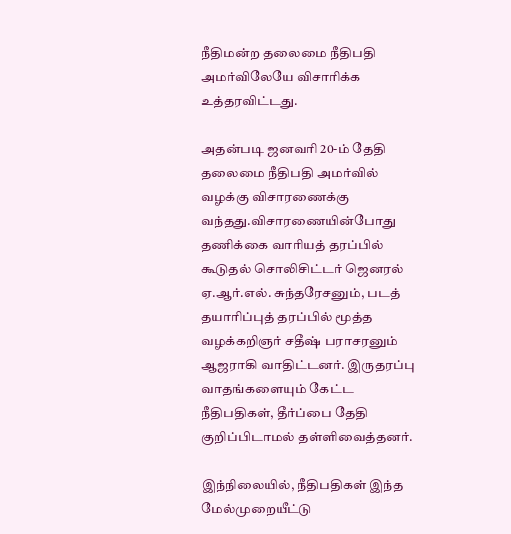நீதிமன்ற தலைமை நீதிபதி அமர்விலேயே விசாரிக்க உத்தரவிட்டது.

அதன்படி ஜனவரி 20-ம் தேதி தலைமை நீதிபதி அமர்வில் வழக்கு விசாரணைக்கு வந்தது.விசாரணையின்போது தணிக்கை வாரியத் தரப்பில் கூடுதல் சொலிசிட்டர் ஜெனரல் ஏ.ஆர்.எல். சுந்தரேசனும், படத் தயாரிப்புத் தரப்பில் மூத்த வழக்கறிஞர் சதீஷ் பராசரனும் ஆஜராகி வாதிட்டனர். இருதரப்பு வாதங்களையும் கேட்ட நீதிபதிகள், தீர்ப்பை தேதி குறிப்பிடாமல் தள்ளிவைத்தனர்.

இந்நிலையில், நீதிபதிகள் இந்த மேல்முறையீட்டு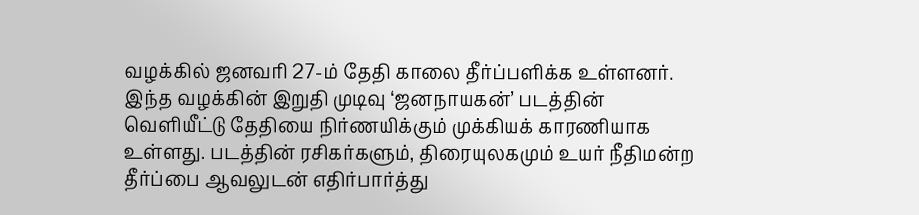வழக்கில் ஜனவரி 27-ம் தேதி காலை தீர்ப்பளிக்க உள்ளனர். இந்த வழக்கின் இறுதி முடிவு ‘ஜனநாயகன்’ படத்தின் வெளியீட்டு தேதியை நிர்ணயிக்கும் முக்கியக் காரணியாக உள்ளது. படத்தின் ரசிகர்களும், திரையுலகமும் உயர் நீதிமன்ற தீர்ப்பை ஆவலுடன் எதிர்பார்த்து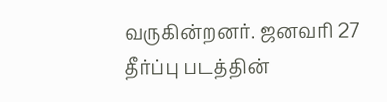வருகின்றனர். ஜனவரி 27 தீர்ப்பு படத்தின்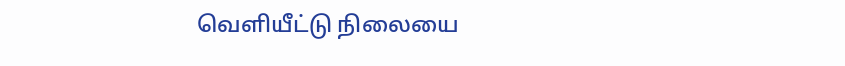வெளியீட்டு நிலையை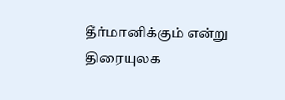தீர்மானிக்கும் என்று திரையுலக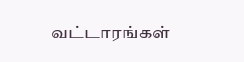வட்டாரங்கள்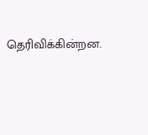தெரிவிக்கின்றன.